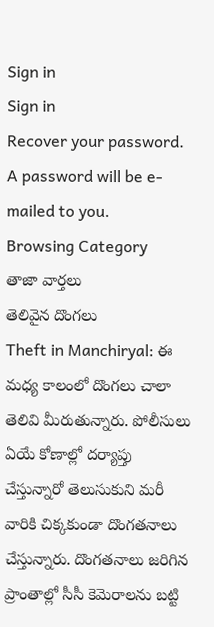Sign in
Sign in
Recover your password.
A password will be e-mailed to you.
Browsing Category
తాజా వార్తలు
తెలివైన దొంగలు
Theft in Manchiryal: ఈ మధ్య కాలంలో దొంగలు చాలా తెలివి మీరుతున్నారు. పోలీసులు ఏయే కోణాల్లో దర్యాప్తు చేస్తున్నారో తెలుసుకుని మరీ వారికి చిక్కకుండా దొంగతనాలు చేస్తున్నారు. దొంగతనాలు జరిగిన ప్రాంతాల్లో సీసీ కెమెరాలను బట్టి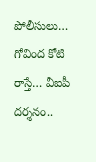పోలీసులు…
గోవింద కోటి రాస్తే… వీఐపీ దర్శనం..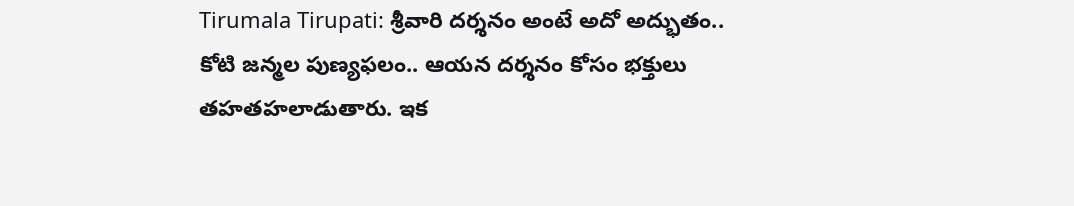Tirumala Tirupati: శ్రీవారి దర్శనం అంటే అదో అద్భుతం.. కోటి జన్మల పుణ్యఫలం.. ఆయన దర్శనం కోసం భక్తులు తహతహలాడుతారు. ఇక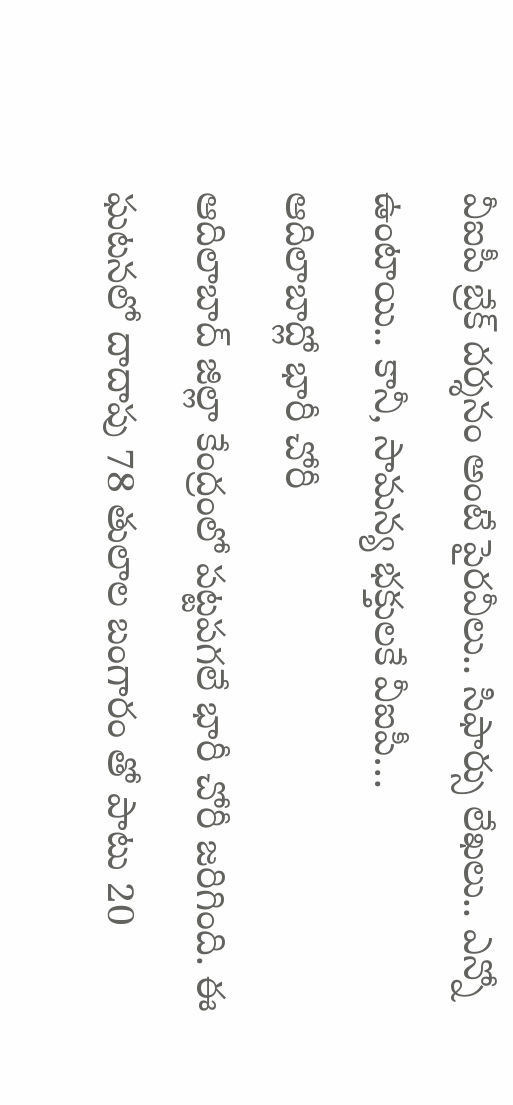వీఐపీ బ్రేక్ దర్శనం అంటే పైరవీలు.. సిఫార్సు లేఖలు.. ఎన్నో ఉంటాయి.. కానీ, సామన్య భక్తులకే వీఐపీ…
ఆదిలాబాద్లో భారీ చోరీ
ఆదిలాబాద్ జిల్లా కేంద్రంలో పట్టపగలే భారీ చోరీ జరిగింది. ఈ ఘటనలో దాదాపు 78 తులాల బంగారం తో పాటు 20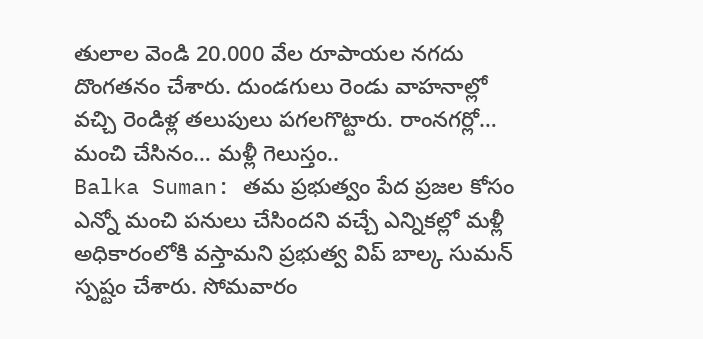తులాల వెండి 20.000 వేల రూపాయల నగదు దొంగతనం చేశారు. దుండగులు రెండు వాహనాల్లో వచ్చి రెండిళ్ల తలుపులు పగలగొట్టారు. రాంనగర్లో…
మంచి చేసినం… మళ్లీ గెలుస్తం..
Balka Suman: తమ ప్రభుత్వం పేద ప్రజల కోసం ఎన్నో మంచి పనులు చేసిందని వచ్చే ఎన్నికల్లో మళ్లీ అధికారంలోకి వస్తామని ప్రభుత్వ విప్ బాల్క సుమన్ స్పష్టం చేశారు. సోమవారం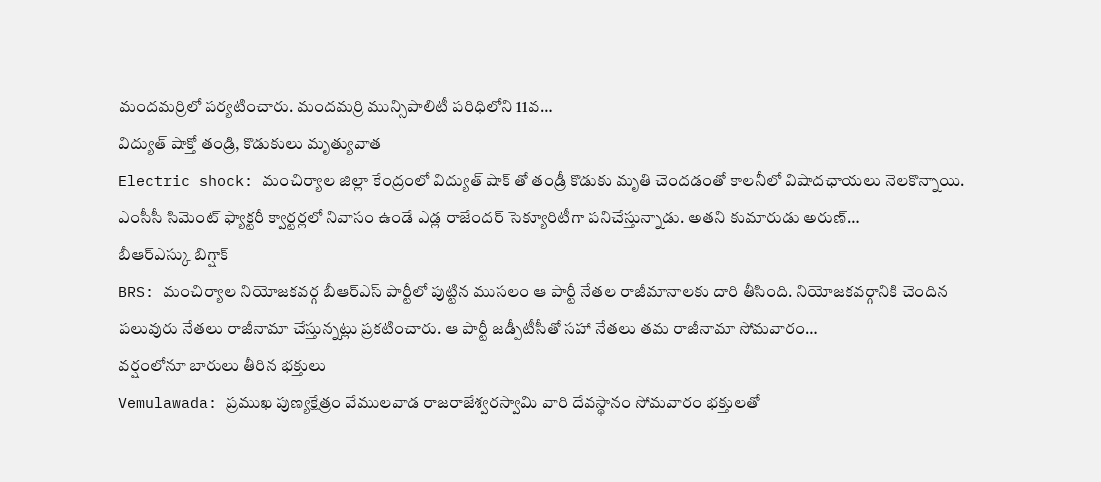మందమర్రిలో పర్యటించారు. మందమర్రి మున్సిపాలిటీ పరిధిలోని 11వ…
విద్యుత్ షాక్తో తండ్రి, కొడుకులు మృత్యువాత
Electric shock: మంచిర్యాల జిల్లా కేంద్రంలో విద్యుత్ షాక్ తో తండ్రీ కొడుకు మృతి చెందడంతో కాలనీలో విషాదఛాయలు నెలకొన్నాయి. ఎంసీసీ సిమెంట్ ఫ్యాక్టరీ క్వార్టర్లలో నివాసం ఉండే ఎడ్ల రాజేందర్ సెక్యూరిటీగా పనిచేస్తున్నాడు. అతని కుమారుడు అరుణ్…
బీఆర్ఎస్కు బిగ్షాక్
BRS: మంచిర్యాల నియోజకవర్గ బీఆర్ఎస్ పార్టీలో పుట్టిన ముసలం ఆ పార్టీ నేతల రాజీమానాలకు దారి తీసింది. నియోజకవర్గానికి చెందిన పలువురు నేతలు రాజీనామా చేస్తున్నట్లు ప్రకటించారు. ఆ పార్టీ జడ్పీటీసీతో సహా నేతలు తమ రాజీనామా సోమవారం…
వర్షంలోనూ బారులు తీరిన భక్తులు
Vemulawada: ప్రముఖ పుణ్యక్షేత్రం వేములవాడ రాజరాజేశ్వరస్వామి వారి దేవస్థానం సోమవారం భక్తులతో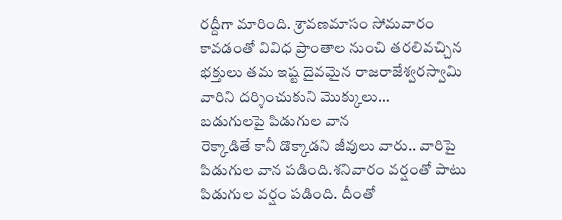రద్దీగా మారింది. శ్రావణమాసం సోమవారం కావడంతో వివిధ ప్రాంతాల నుంచి తరలివచ్చిన భక్తులు తమ ఇష్ట దైవమైన రాజరాజేశ్వరస్వామి వారిని దర్శించుకుని మొక్కులు…
బడుగులపై పిడుగుల వాన
రెక్కాడితే కానీ డొక్కాడని జీవులు వారు.. వారిపై పిడుగుల వాన పడింది.శనివారం వర్షంతో పాటు పిడుగుల వర్షం పడింది. దీంతో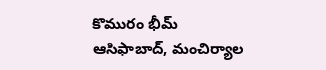కొమురం భీమ్ ఆసిఫాబాద్, మంచిర్యాల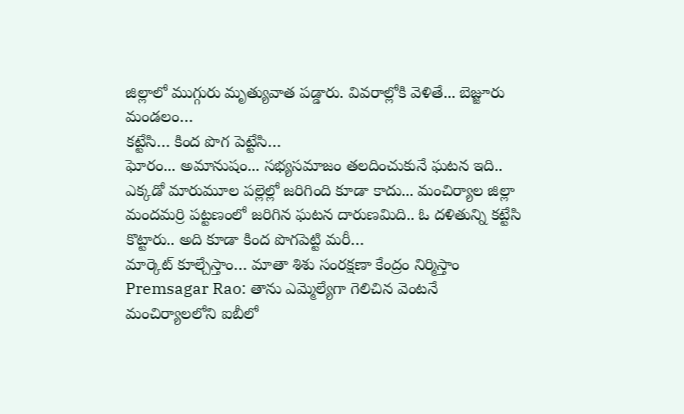జిల్లాలో ముగ్గురు మృత్యువాత పడ్డారు. వివరాల్లోకి వెళితే... బెజ్జూరు మండలం…
కట్టేసి… కింద పొగ పెట్టేసి…
ఘోరం... అమానుషం... సభ్యసమాజం తలదించుకునే ఘటన ఇది.. ఎక్కడో మారుమూల పల్లెల్లో జరిగింది కూడా కాదు... మంచిర్యాల జిల్లా మందమర్రి పట్టణంలో జరిగిన ఘటన దారుణమిది.. ఓ దళితున్ని కట్టేసి కొట్టారు.. అది కూడా కింద పొగపెట్టి మరీ…
మార్కెట్ కూల్చేస్తాం… మాతా శిశు సంరక్షణా కేంద్రం నిర్మిస్తాం
Premsagar Rao: తాను ఎమ్మెల్యేగా గెలిచిన వెంటనే మంచిర్యాలలోని ఐబీలో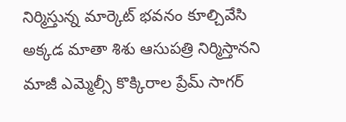నిర్మిస్తున్న మార్కెట్ భవనం కూల్చివేసి అక్కడ మాతా శిశు ఆసుపత్రి నిర్మిస్తానని మాజీ ఎమ్మెల్సీ కొక్కిరాల ప్రేమ్ సాగర్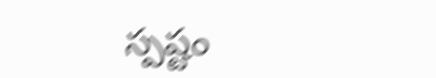స్పష్టం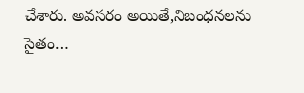చేశారు. అవసరం అయితే,నిబంధనలను సైతం…